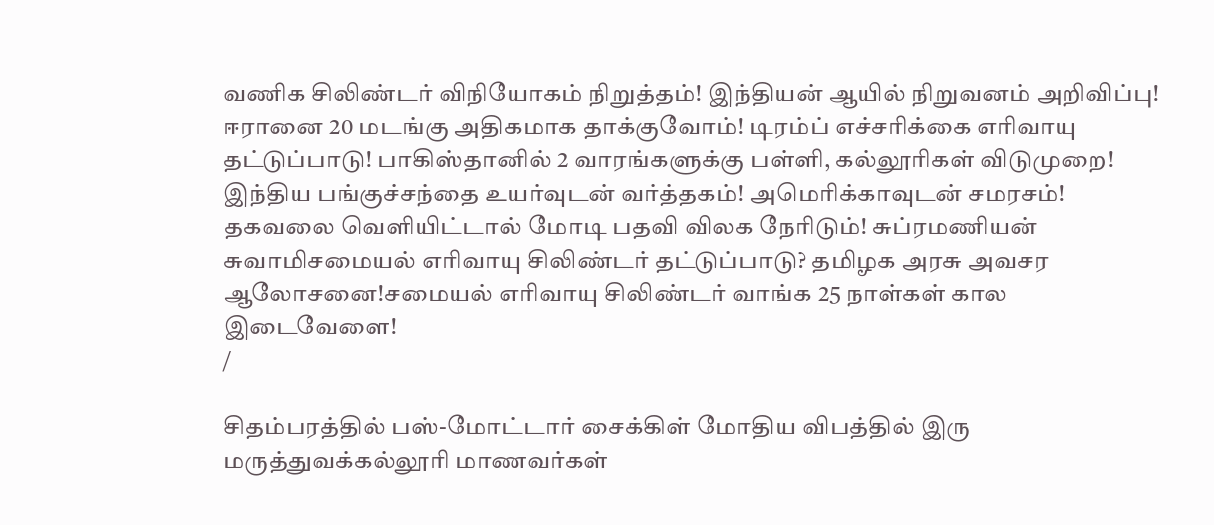வணிக சிலிண்டர் விநியோகம் நிறுத்தம்! இந்தியன் ஆயில் நிறுவனம் அறிவிப்பு! ஈரானை 20 மடங்கு அதிகமாக தாக்குவோம்! டிரம்ப் எச்சரிக்கை எரிவாயு தட்டுப்பாடு! பாகிஸ்தானில் 2 வாரங்களுக்கு பள்ளி, கல்லூரிகள் விடுமுறை! இந்திய பங்குச்சந்தை உயர்வுடன் வர்த்தகம்! அமெரிக்காவுடன் சமரசம்! தகவலை வெளியிட்டால் மோடி பதவி விலக நேரிடும்! சுப்ரமணியன் சுவாமிசமையல் எரிவாயு சிலிண்டர் தட்டுப்பாடு? தமிழக அரசு அவசர ஆலோசனை!சமையல் எரிவாயு சிலிண்டர் வாங்க 25 நாள்கள் கால இடைவேளை!
/

சிதம்பரத்தில் பஸ்-மோட்டார் சைக்கிள் மோதிய விபத்தில் இரு மருத்துவக்கல்லூரி மாணவர்கள்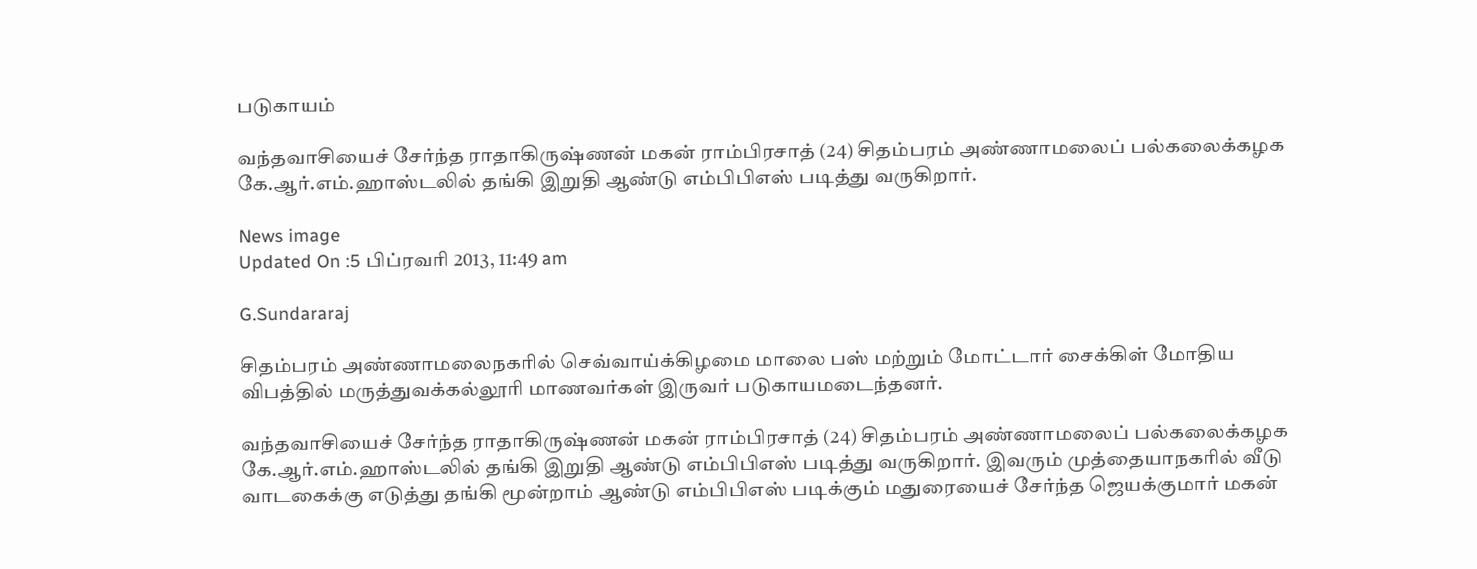படுகாயம்

வந்தவாசியைச் சேர்ந்த ராதாகிருஷ்ணன் மகன் ராம்பிரசாத் (24) சிதம்பரம் அண்ணாமலைப் பல்கலைக்கழக கே.ஆர்.எம்.ஹாஸ்டலில் தங்கி இறுதி ஆண்டு எம்பிபிஎஸ் படித்து வருகிறார்.

News image
Updated On :5 பிப்ரவரி 2013, 11:49 am

G.Sundararaj

சிதம்பரம் அண்ணாமலைநகரில் செவ்வாய்க்கிழமை மாலை பஸ் மற்றும் மோட்டார் சைக்கிள் மோதிய விபத்தில் மருத்துவக்கல்லூரி மாணவர்கள் இருவர் படுகாயமடைந்தனர்.

வந்தவாசியைச் சேர்ந்த ராதாகிருஷ்ணன் மகன் ராம்பிரசாத் (24) சிதம்பரம் அண்ணாமலைப் பல்கலைக்கழக கே.ஆர்.எம்.ஹாஸ்டலில் தங்கி இறுதி ஆண்டு எம்பிபிஎஸ் படித்து வருகிறார். இவரும் முத்தையாநகரில் வீடு வாடகைக்கு எடுத்து தங்கி மூன்றாம் ஆண்டு எம்பிபிஎஸ் படிக்கும் மதுரையைச் சேர்ந்த ஜெயக்குமார் மகன்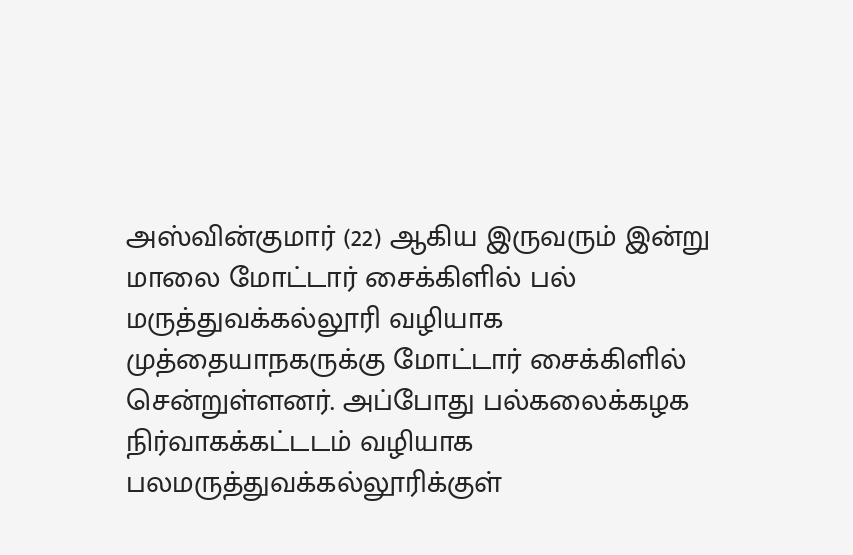அஸ்வின்குமார் (22) ஆகிய இருவரும் இன்று மாலை மோட்டார் சைக்கிளில் பல் மருத்துவக்கல்லூரி வழியாக முத்தையாநகருக்கு மோட்டார் சைக்கிளில் சென்றுள்ளனர். அப்போது பல்கலைக்கழக நிர்வாகக்கட்டடம் வழியாக பலமருத்துவக்கல்லூரிக்குள்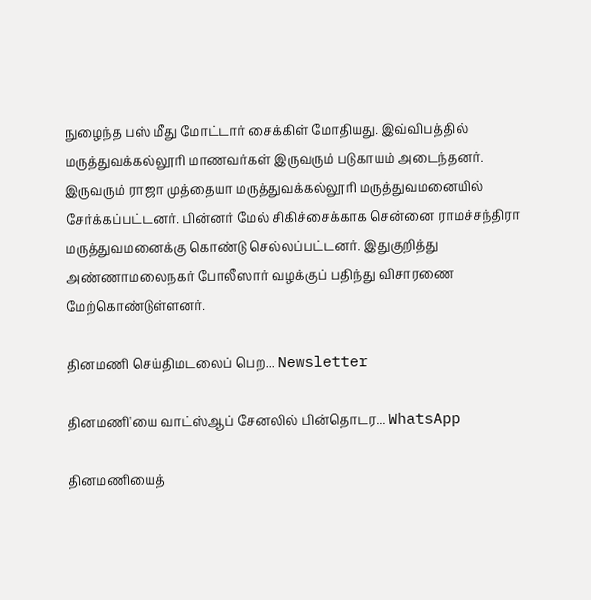நுழைந்த பஸ் மீது மோட்டார் சைக்கிள் மோதியது. இவ்விபத்தில் மருத்துவக்கல்லூரி மாணவர்கள் இருவரும் படுகாயம் அடைந்தனர். இருவரும் ராஜா முத்தையா மருத்துவக்கல்லூரி மருத்துவமனையில் சேர்க்கப்பட்டனர். பின்னர் மேல் சிகிச்சைக்காக சென்னை ராமச்சந்திரா மருத்துவமனைக்கு கொண்டு செல்லப்பட்டனர். இதுகுறித்து அண்ணாமலைநகர் போலீஸார் வழக்குப் பதிந்து விசாரணை மேற்கொண்டுள்ளனர்.

தினமணி செய்திமடலைப் பெற... Newsletter

தினமணி'யை வாட்ஸ்ஆப் சேனலில் பின்தொடர... WhatsApp

தினமணியைத்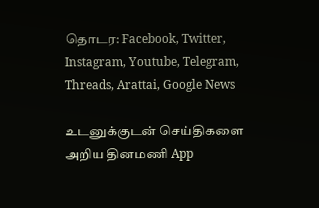தொடர: Facebook, Twitter, Instagram, Youtube, Telegram, Threads, Arattai, Google News

உடனுக்குடன் செய்திகளை அறிய தினமணி App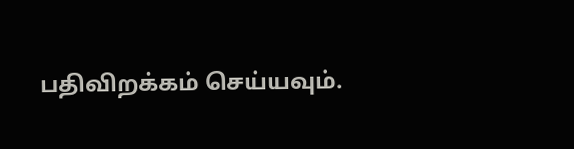பதிவிறக்கம் செய்யவும்.